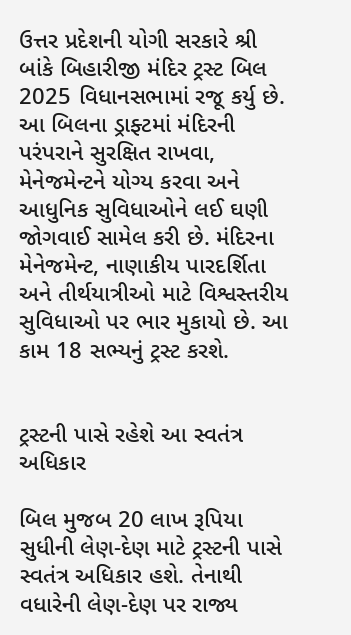ઉત્તર પ્રદેશની યોગી સરકારે શ્રી બાંકે બિહારીજી મંદિર ટ્રસ્ટ બિલ 2025 વિધાનસભામાં રજૂ કર્યુ છે. આ બિલના ડ્રાફ્ટમાં મંદિરની પરંપરાને સુરક્ષિત રાખવા, મેનેજમેન્ટને યોગ્ય કરવા અને આધુનિક સુવિધાઓને લઈ ઘણી જોગવાઈ સામેલ કરી છે. મંદિરના મેનેજમેન્ટ, નાણાકીય પારદર્શિતા અને તીર્થયાત્રીઓ માટે વિશ્વસ્તરીય સુવિધાઓ પર ભાર મુકાયો છે. આ કામ 18 સભ્યનું ટ્રસ્ટ કરશે.


ટ્રસ્ટની પાસે રહેશે આ સ્વતંત્ર અધિકાર

બિલ મુજબ 20 લાખ રૂપિયા સુધીની લેણ-દેણ માટે ટ્રસ્ટની પાસે સ્વતંત્ર અધિકાર હશે. તેનાથી વધારેની લેણ-દેણ પર રાજ્ય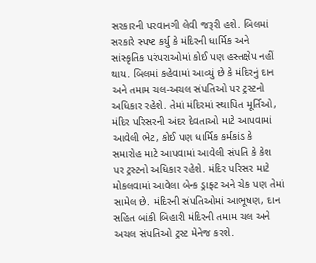સરકારની પરવાનગી લેવી જરૂરી હશે. બિલમાં સરકારે સ્પષ્ટ કર્યુ કે મંદિરની ધાર્મિક અને સાંસ્કૃતિક પરંપરાઓમાં કોઈ પણ હસ્તક્ષેપ નહીં થાય. બિલમાં કહેવામાં આવ્યું છે કે મંદિરનું દાન અને તમામ ચલ-અચલ સંપતિઓ પર ટ્રસ્ટનો અધિકાર રહેશે. તેમાં મંદિરમાં સ્થાપિત મૂર્તિઓ, મંદિર પરિસરની અંદર દેવતાઓ માટે આપવામાં આવેલી ભેટ, કોઈ પણ ધાર્મિક કર્મકાંડ કે સમારોહ માટે આપવામાં આવેલી સંપતિ કે કેશ પર ટ્રસ્ટનો અધિકાર રહેશે. મંદિર પરિસર માટે મોકલવામાં આવેલા બેન્ક ડ્રાફ્ટ અને ચેક પણ તેમાં સામેલ છે. મંદિરની સંપતિઓમાં આભૂષણ, દાન સહિત બાંકી બિહારી મંદિરની તમામ ચલ અને અચલ સંપતિઓ ટ્રસ્ટ મેનેજ કરશે.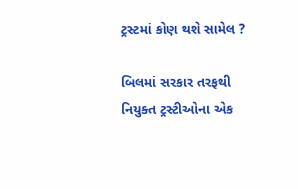ટ્રસ્ટમાં કોણ થશે સામેલ ?

બિલમાં સરકાર તરફથી નિયુક્ત ટ્રસ્ટીઓના એક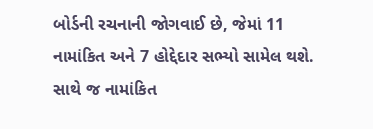બોર્ડની રચનાની જોગવાઈ છે, જેમાં 11 નામાંકિત અને 7 હોદ્દેદાર સભ્યો સામેલ થશે. સાથે જ નામાંકિત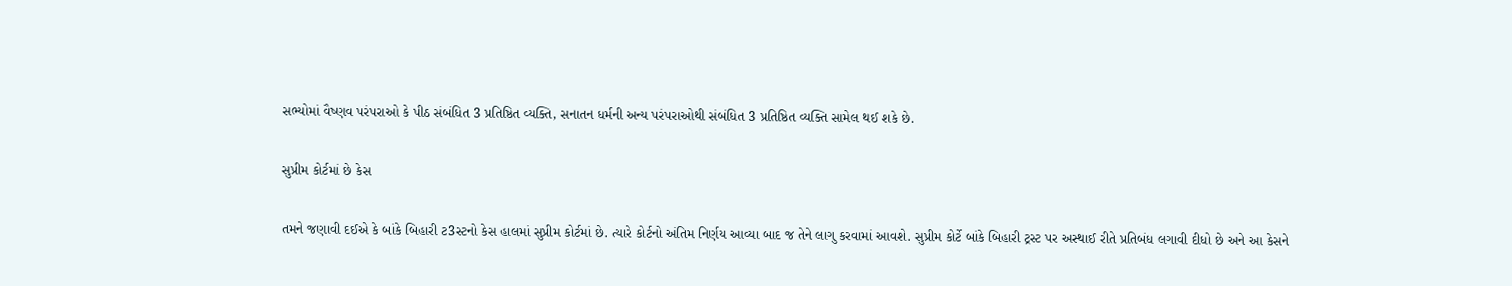સભ્યોમાં વૈષ્ણવ પરંપરાઓ કે પીઠ સંબંધિત 3 પ્રતિષ્ઠિત વ્યક્તિ, સનાતન ધર્મની અન્ય પરંપરાઓથી સંબંધિત 3 પ્રતિષ્ઠિત વ્યક્તિ સામેલ થઈ શકે છે.

સુપ્રીમ કોર્ટમાં છે કેસ

તમને જણાવી દઈએ કે બાંકે બિહારી ટ3સ્ટનો કેસ હાલમાં સુપ્રીમ કોર્ટમાં છે. ત્યારે કોર્ટનો અંતિમ નિર્ણય આવ્યા બાદ જ તેને લાગુ કરવામાં આવશે. સુપ્રીમ કોર્ટે બાંકે બિહારી ટ્રસ્ટ પર અસ્થાઈ રીતે પ્રતિબંધ લગાવી દીધો છે અને આ કેસને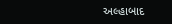અલ્હાબાદ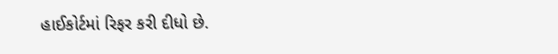હાઈકોર્ટમાં રિફર કરી દીધો છે.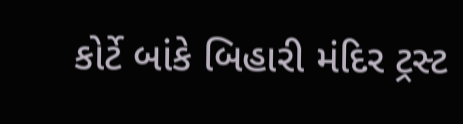કોર્ટે બાંકે બિહારી મંદિર ટ્રસ્ટ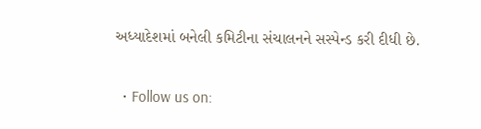અધ્યાદેશમાં બનેલી કમિટીના સંચાલનને સસ્પેન્ડ કરી દીધી છે.

  • Follow us on: